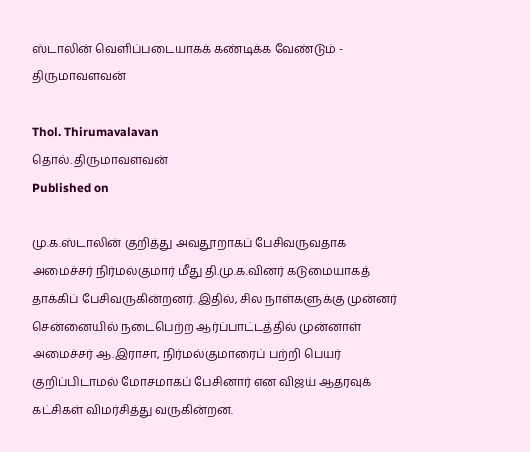ஸ்டாலின் வெளிப்படையாகக் கண்டிக்க வேண்டும் - திருமாவளவன்

Thol. Thirumavalavan
தொல். திருமாவளவன்
Published on

மு.க.ஸ்டாலின் குறித்து அவதூறாகப் பேசிவருவதாக அமைச்சர் நிர்மல்குமார் மீது தி.மு.க.வினர் கடுமையாகத் தாக்கிப் பேசிவருகின்றனர். இதில், சில நாள்களுக்கு முன்னர் சென்னையில் நடைபெற்ற ஆர்ப்பாட்டத்தில் முன்னாள் அமைச்சர் ஆ.இராசா, நிர்மல்குமாரைப் பற்றி பெயர் குறிப்பிடாமல் மோசமாகப் பேசினார் என விஜய் ஆதரவுக் கட்சிகள் விமர்சித்து வருகின்றன.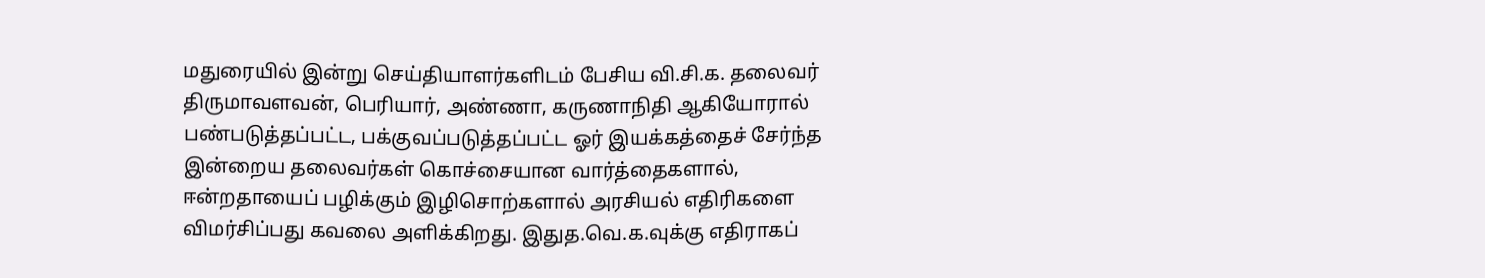மதுரையில் இன்று செய்தியாளர்களிடம் பேசிய வி.சி.க. தலைவர் திருமாவளவன், பெரியார், அண்ணா, கருணாநிதி ஆகியோரால் பண்படுத்தப்பட்ட, பக்குவப்படுத்தப்பட்ட ஓர் இயக்கத்தைச் சேர்ந்த இன்றைய தலைவர்கள் கொச்சையான வார்த்தைகளால், ஈன்றதாயைப் பழிக்கும் இழிசொற்களால் அரசியல் எதிரிகளை விமர்சிப்பது கவலை அளிக்கிறது. இதுத.வெ.க.வுக்கு எதிராகப்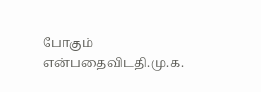போகும் என்பதைவிடதி.மு.க.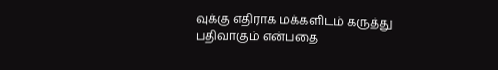வுக்கு எதிராக மக்களிடம் கருத்து பதிவாகும் என்பதை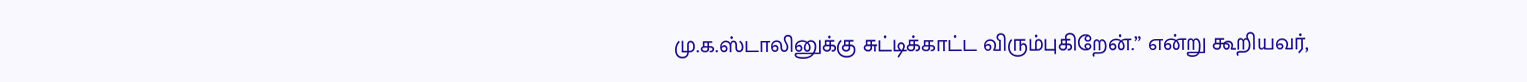மு.க.ஸ்டாலினுக்கு சுட்டிக்காட்ட விரும்புகிறேன்.” என்று கூறியவர்,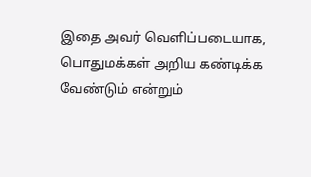இதை அவர் வெளிப்படையாக, பொதுமக்கள் அறிய கண்டிக்க வேண்டும் என்றும்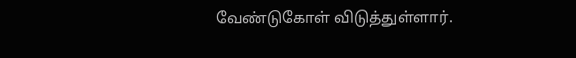வேண்டுகோள் விடுத்துள்ளார்.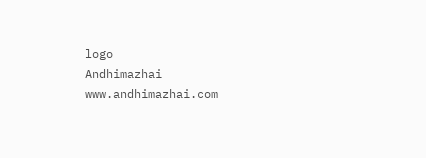logo
Andhimazhai
www.andhimazhai.com